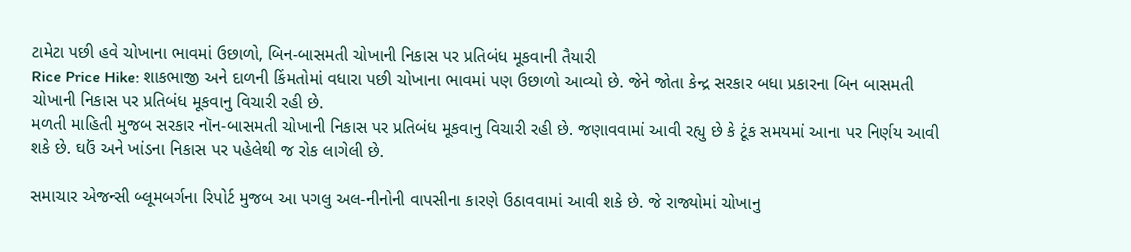ટામેટા પછી હવે ચોખાના ભાવમાં ઉછાળો, બિન-બાસમતી ચોખાની નિકાસ પર પ્રતિબંધ મૂકવાની તૈયારી
Rice Price Hike: શાકભાજી અને દાળની કિંમતોમાં વધારા પછી ચોખાના ભાવમાં પણ ઉછાળો આવ્યો છે. જેને જોતા કેન્દ્ર સરકાર બધા પ્રકારના બિન બાસમતી ચોખાની નિકાસ પર પ્રતિબંધ મૂકવાનુ વિચારી રહી છે.
મળતી માહિતી મુજબ સરકાર નૉન-બાસમતી ચોખાની નિકાસ પર પ્રતિબંધ મૂકવાનુ વિચારી રહી છે. જણાવવામાં આવી રહ્યુ છે કે ટૂંક સમયમાં આના પર નિર્ણય આવી શકે છે. ઘઉં અને ખાંડના નિકાસ પર પહેલેથી જ રોક લાગેલી છે.

સમાચાર એજન્સી બ્લૂમબર્ગના રિપોર્ટ મુજબ આ પગલુ અલ-નીનોની વાપસીના કારણે ઉઠાવવામાં આવી શકે છે. જે રાજ્યોમાં ચોખાનુ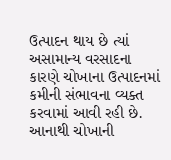ઉત્પાદન થાય છે ત્યાં અસામાન્ય વરસાદના કારણે ચોખાના ઉત્પાદનમાં કમીની સંભાવના વ્યક્ત કરવામાં આવી રહી છે. આનાથી ચોખાની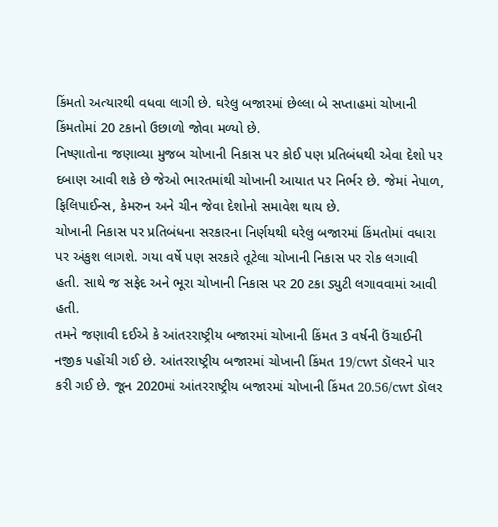કિંમતો અત્યારથી વધવા લાગી છે. ઘરેલુ બજારમાં છેલ્લા બે સપ્તાહમાં ચોખાની કિંમતોમાં 20 ટકાનો ઉછાળો જોવા મળ્યો છે.
નિષ્ણાતોના જણાવ્યા મુજબ ચોખાની નિકાસ પર કોઈ પણ પ્રતિબંધથી એવા દેશો પર દબાણ આવી શકે છે જેઓ ભારતમાંથી ચોખાની આયાત પર નિર્ભર છે. જેમાં નેપાળ, ફિલિપાઈન્સ, કેમરુન અને ચીન જેવા દેશોનો સમાવેશ થાય છે.
ચોખાની નિકાસ પર પ્રતિબંધના સરકારના નિર્ણયથી ઘરેલુ બજારમાં કિંમતોમાં વધારા પર અંકુશ લાગશે. ગયા વર્ષે પણ સરકારે તૂટેલા ચોખાની નિકાસ પર રોક લગાવી હતી. સાથે જ સફેદ અને ભૂરા ચોખાની નિકાસ પર 20 ટકા ડ્યુટી લગાવવામાં આવી હતી.
તમને જણાવી દઈએ કે આંતરરાષ્ટ્રીય બજારમાં ચોખાની કિંમત 3 વર્ષની ઉંચાઈની નજીક પહોંચી ગઈ છે. આંતરરાષ્ટ્રીય બજારમાં ચોખાની કિંમત 19/cwt ડૉલરને પાર કરી ગઈ છે. જૂન 2020માં આંતરરાષ્ટ્રીય બજારમાં ચોખાની કિંમત 20.56/cwt ડૉલર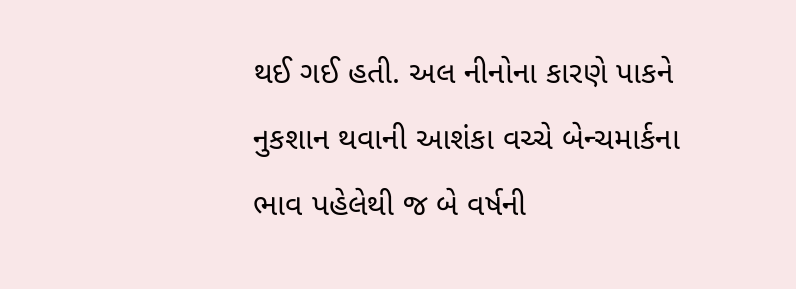થઈ ગઈ હતી. અલ નીનોના કારણે પાકને નુકશાન થવાની આશંકા વચ્ચે બેન્ચમાર્કના ભાવ પહેલેથી જ બે વર્ષની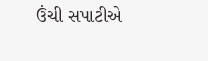ઉંચી સપાટીએ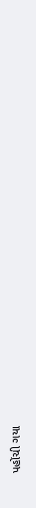પહોંચી ગયા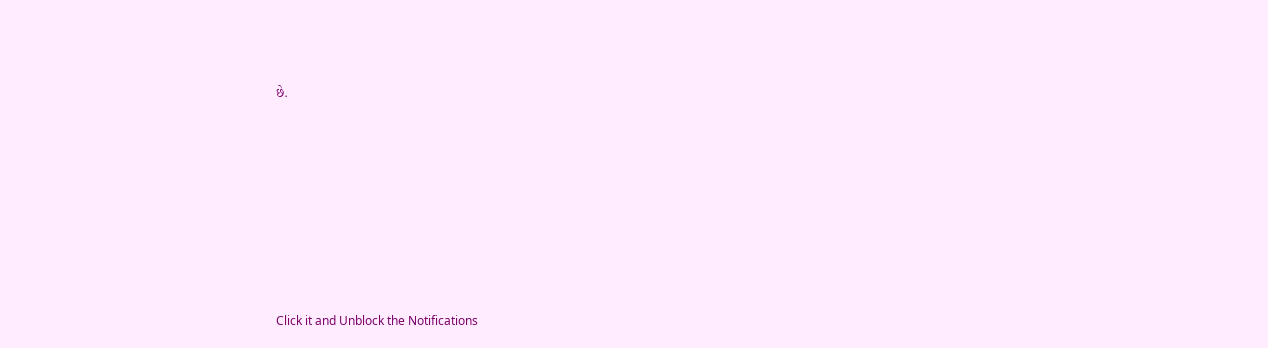છે.












Click it and Unblock the Notifications